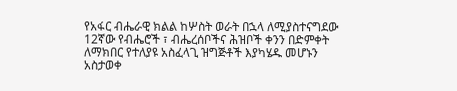የአፋር ብሔራዊ ክልል ከሦስት ወራት በኋላ ለሚያስተናግደው 12ኛው የብሔሮች ፣ ብሔረሰቦችና ሕዝቦች ቀንን በድምቀት ለማክበር የተለያዩ አስፈላጊ ዝግጅቶች እያካሄዱ መሆኑን አስታወቀ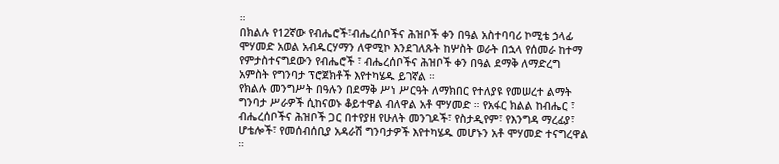።
በክልሉ የ12ኛው የብሔሮች፣ብሔረሰቦችና ሕዝቦች ቀን በዓል አስተባባሪ ኮሚቴ ኃላፊ ሞሃመድ አወል አብዱርሃማን ለዋሚኮ እንደገለጹት ከሦስት ወራት በኋላ የሰመራ ከተማ የምታስተናግደውን የብሔሮች ፣ ብሔረሰቦችና ሕዝቦች ቀን በዓል ደማቅ ለማድረግ አምስት የግንባታ ፕሮጀክቶች እየተካሄዱ ይገኛል ።
የክልሉ መንግሥት በዓሉን በደማቅ ሥነ ሥርዓት ለማክበር የተለያዩ የመሠረተ ልማት ግንባታ ሥራዎች ሲከናወኑ ቆይተዋል ብለዋል አቶ ሞሃመድ ። የአፋር ክልል ከብሔር ፣ ብሔረሰቦችና ሕዝቦች ጋር በተየያዘ የሁለት መንገዶች፣ የስታዲየም፣ የእንግዳ ማረፊያ፣ ሆቴሎች፣ የመሰብሰቢያ አዳራሽ ግንባታዎች እየተካሄዱ መሆኑን አቶ ሞሃመድ ተናግረዋል ።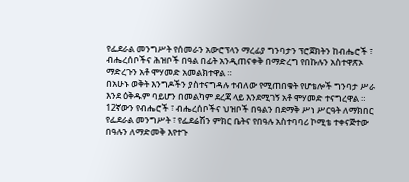የፌደራል መንግሥት የሰመራን አውሮፕላን ማረፊያ ግንባታን ፕሮጀክትን ከብሔሮች ፣ ብሔረሰቦችና ሕዝቦች በዓል በፊት አንዲጠናቀቅ በማድረግ የበኩሉን አስተዋጽኦ ማድረጉን አቶ ሞሃመድ አመልክተዋል ።
በአሁኑ ወቅት እንግዶችን ያስተናግዳሉ ተብለው የሚጠበቁት የሆቴሎች ግንባታ ሥራ እንደ ዕቅዱም ባይሆን በመልካም ደረጃ ላይ እንደሚገኝ አቶ ሞሃመድ ተናግረዋል ።
12ኛውን የብሔሮች ፣ ብሔረሰቦችና ህዝቦች በዓልን በደማቅ ሥነ ሥርዓት ለማክበር የፌደራል መንግሥት ፣ የፌደሬሽን ምክር ቤትና የበዓሉ አስተባባሪ ኮሚቴ ተቀናጅተው በዓሉን ለማድመቅ እየተጉ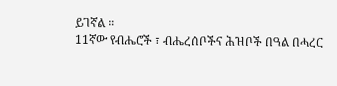ይገኛል ።
11ኛው የብሔሮች ፣ ብሔረሰቦችና ሕዝቦች በዓል በሓረር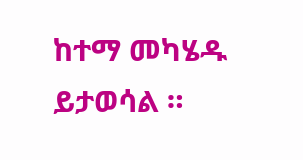ከተማ መካሄዱ ይታወሳል ።